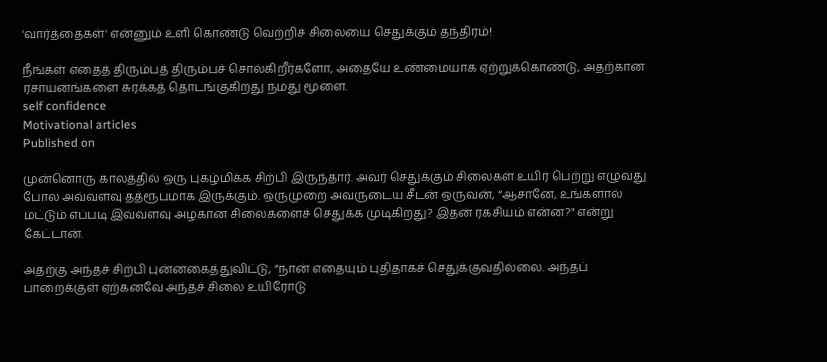'வார்த்தைகள்' என்னும் உளி கொண்டு வெற்றிச் சிலையை செதுக்கும் தந்திரம்!

நீங்கள் எதைத் திரும்பத் திரும்பச் சொல்கிறீர்களோ, அதையே உண்மையாக ஏற்றுக்கொண்டு, அதற்கான ரசாயனங்களை சுரக்கத் தொடங்குகிறது நமது மூளை.
self confidence
Motivational articles
Published on

முன்னொரு காலத்தில் ஒரு புகழ்மிக்க சிற்பி இருந்தார். அவர் செதுக்கும் சிலைகள் உயிர் பெற்று எழுவது போல அவ்வளவு தத்ரூபமாக இருக்கும். ஒருமுறை அவருடைய சீடன் ஒருவன், “ஆசானே, உங்களால் மட்டும் எப்படி இவ்வளவு அழகான சிலைகளைச் செதுக்க முடிகிறது? இதன் ரகசியம் என்ன?" என்று கேட்டான்.

அதற்கு அந்தச் சிற்பி புன்னகைத்துவிட்டு, “நான் எதையும் புதிதாகச் செதுக்குவதில்லை. அந்தப் பாறைக்குள் ஏற்கனவே அந்தச் சிலை உயிரோடு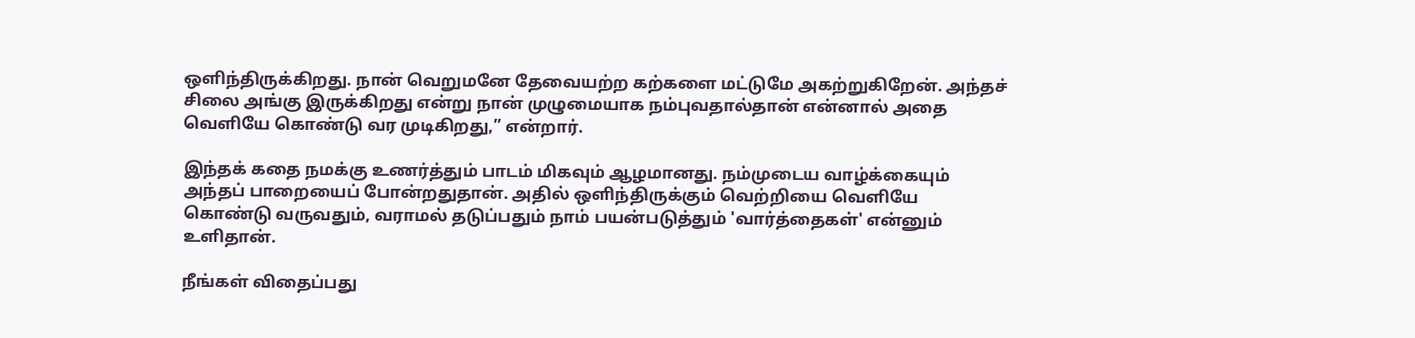ஒளிந்திருக்கிறது. நான் வெறுமனே தேவையற்ற கற்களை மட்டுமே அகற்றுகிறேன். அந்தச் சிலை அங்கு இருக்கிறது என்று நான் முழுமையாக நம்புவதால்தான் என்னால் அதை வெளியே கொண்டு வர முடிகிறது,” என்றார்.

இந்தக் கதை நமக்கு உணர்த்தும் பாடம் மிகவும் ஆழமானது. நம்முடைய வாழ்க்கையும் அந்தப் பாறையைப் போன்றதுதான். அதில் ஒளிந்திருக்கும் வெற்றியை வெளியே கொண்டு வருவதும், வராமல் தடுப்பதும் நாம் பயன்படுத்தும் 'வார்த்தைகள்' என்னும் உளிதான்.

நீங்கள் விதைப்பது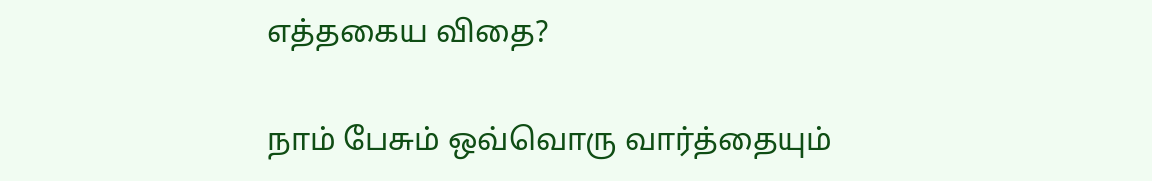எத்தகைய விதை?

நாம் பேசும் ஒவ்வொரு வார்த்தையும்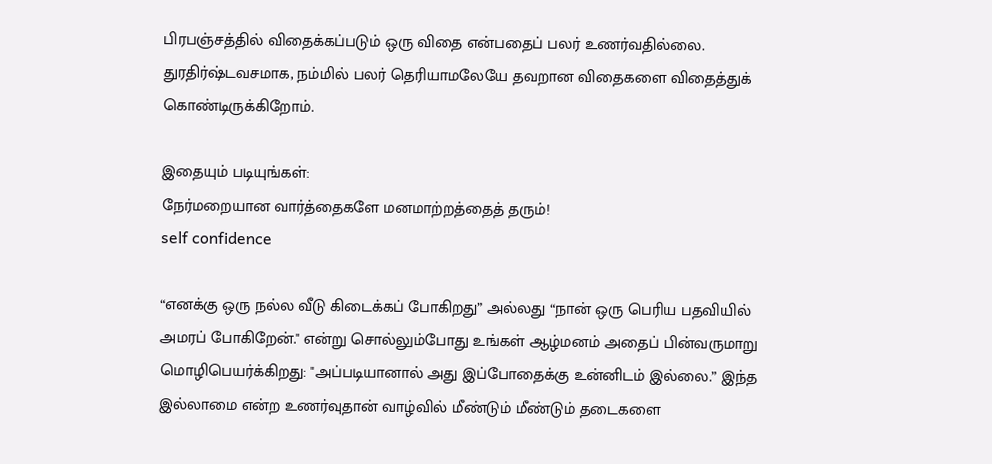பிரபஞ்சத்தில் விதைக்கப்படும் ஒரு விதை என்பதைப் பலர் உணர்வதில்லை. துரதிர்ஷ்டவசமாக, நம்மில் பலர் தெரியாமலேயே தவறான விதைகளை விதைத்துக் கொண்டிருக்கிறோம்.

இதையும் படியுங்கள்:
நேர்மறையான வார்த்தைகளே மனமாற்றத்தைத் தரும்!
self confidence

“எனக்கு ஒரு நல்ல வீடு கிடைக்கப் போகிறது” அல்லது “நான் ஒரு பெரிய பதவியில் அமரப் போகிறேன்." என்று சொல்லும்போது உங்கள் ஆழ்மனம் அதைப் பின்வருமாறு மொழிபெயர்க்கிறது: "அப்படியானால் அது இப்போதைக்கு உன்னிடம் இல்லை.” இந்த இல்லாமை என்ற உணர்வுதான் வாழ்வில் மீண்டும் மீண்டும் தடைகளை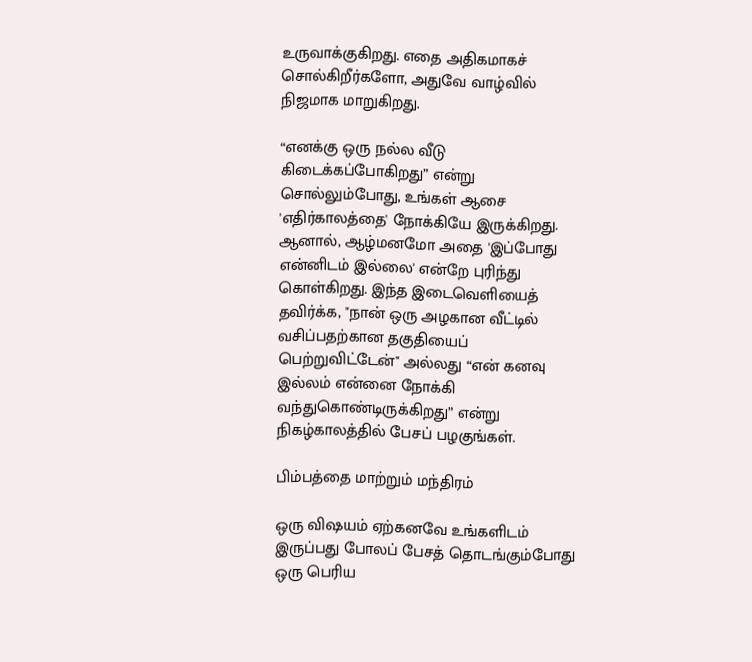உருவாக்குகிறது. எதை அதிகமாகச் சொல்கிறீர்களோ, அதுவே வாழ்வில் நிஜமாக மாறுகிறது.

“எனக்கு ஒரு நல்ல வீடு கிடைக்கப்போகிறது” என்று சொல்லும்போது, உங்கள் ஆசை 'எதிர்காலத்தை' நோக்கியே இருக்கிறது. ஆனால், ஆழ்மனமோ அதை 'இப்போது என்னிடம் இல்லை' என்றே புரிந்து கொள்கிறது. இந்த இடைவெளியைத் தவிர்க்க, "நான் ஒரு அழகான வீட்டில் வசிப்பதற்கான தகுதியைப் பெற்றுவிட்டேன்" அல்லது “என் கனவு இல்லம் என்னை நோக்கி வந்துகொண்டிருக்கிறது” என்று நிகழ்காலத்தில் பேசப் பழகுங்கள்.

பிம்பத்தை மாற்றும் மந்திரம்

ஒரு விஷயம் ஏற்கனவே உங்களிடம் இருப்பது போலப் பேசத் தொடங்கும்போது ஒரு பெரிய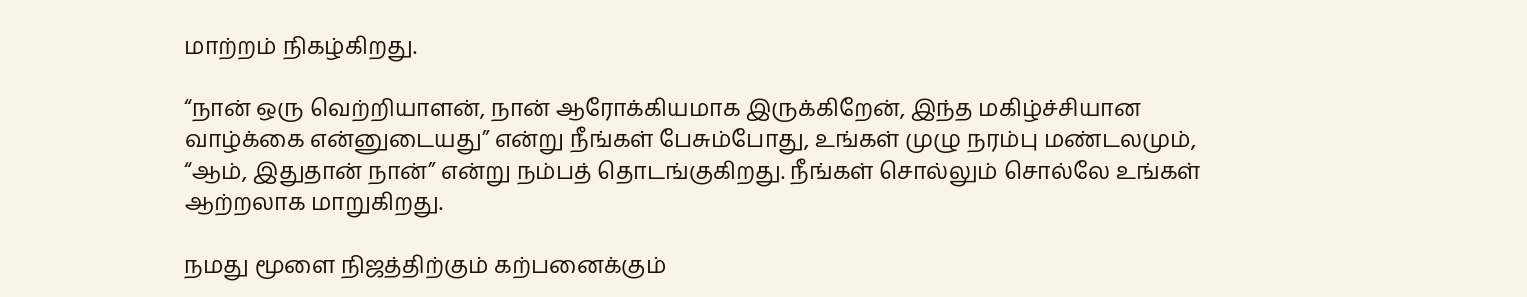மாற்றம் நிகழ்கிறது.

“நான் ஒரு வெற்றியாளன், நான் ஆரோக்கியமாக இருக்கிறேன், இந்த மகிழ்ச்சியான வாழ்க்கை என்னுடையது” என்று நீங்கள் பேசும்போது, உங்கள் முழு நரம்பு மண்டலமும், “ஆம், இதுதான் நான்” என்று நம்பத் தொடங்குகிறது. நீங்கள் சொல்லும் சொல்லே உங்கள் ஆற்றலாக மாறுகிறது.

நமது மூளை நிஜத்திற்கும் கற்பனைக்கும்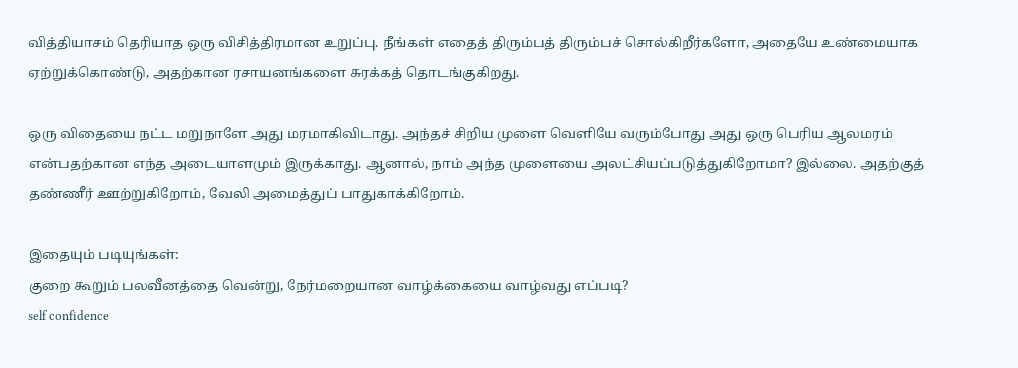வித்தியாசம் தெரியாத ஒரு விசித்திரமான உறுப்பு. நீங்கள் எதைத் திரும்பத் திரும்பச் சொல்கிறீர்களோ, அதையே உண்மையாக ஏற்றுக்கொண்டு, அதற்கான ரசாயனங்களை சுரக்கத் தொடங்குகிறது.

ஒரு விதையை நட்ட மறுநாளே அது மரமாகிவிடாது. அந்தச் சிறிய முளை வெளியே வரும்போது அது ஒரு பெரிய ஆலமரம் என்பதற்கான எந்த அடையாளமும் இருக்காது. ஆனால், நாம் அந்த முளையை அலட்சியப்படுத்துகிறோமா? இல்லை. அதற்குத் தண்ணீர் ஊற்றுகிறோம், வேலி அமைத்துப் பாதுகாக்கிறோம்.

இதையும் படியுங்கள்:
குறை கூறும் பலவீனத்தை வென்று, நேர்மறையான வாழ்க்கையை வாழ்வது எப்படி?
self confidence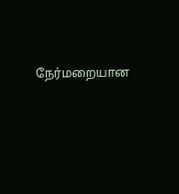நேர்மறையான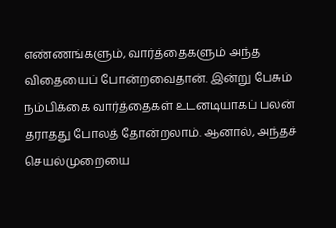எண்ணங்களும், வார்த்தைகளும் அந்த விதையைப் போன்றவைதான். இன்று பேசும் நம்பிக்கை வார்த்தைகள் உடனடியாகப் பலன் தராதது போலத் தோன்றலாம். ஆனால், அந்தச் செயல்முறையை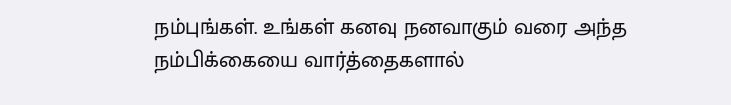நம்புங்கள். உங்கள் கனவு நனவாகும் வரை அந்த நம்பிக்கையை வார்த்தைகளால்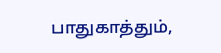பாதுகாத்தும்,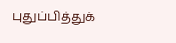புதுப்பித்துக்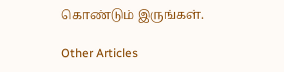கொண்டும் இருங்கள்.

Other Articles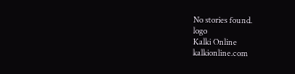No stories found.
logo
Kalki Online
kalkionline.com